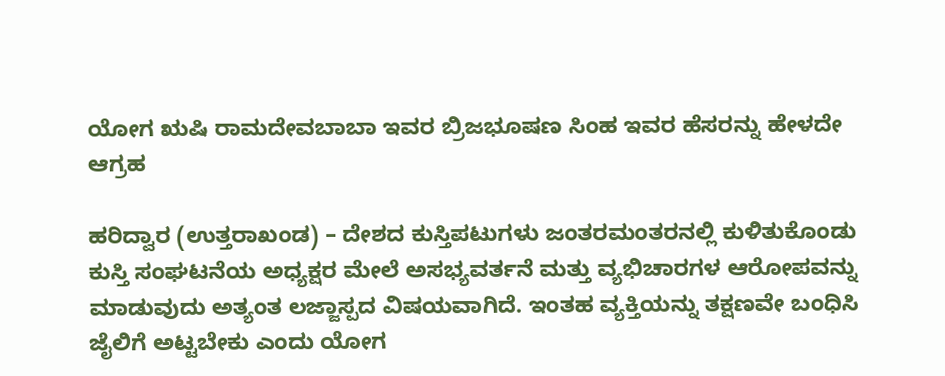ಯೋಗ ಋಷಿ ರಾಮದೇವಬಾಬಾ ಇವರ ಬ್ರಿಜಭೂಷಣ ಸಿಂಹ ಇವರ ಹೆಸರನ್ನು ಹೇಳದೇ ಆಗ್ರಹ

ಹರಿದ್ವಾರ (ಉತ್ತರಾಖಂಡ) – ದೇಶದ ಕುಸ್ತಿಪಟುಗಳು ಜಂತರಮಂತರನಲ್ಲಿ ಕುಳಿತುಕೊಂಡು ಕುಸ್ತಿ ಸಂಘಟನೆಯ ಅಧ್ಯಕ್ಷರ ಮೇಲೆ ಅಸಭ್ಯವರ್ತನೆ ಮತ್ತು ವ್ಯಭಿಚಾರಗಳ ಆರೋಪವನ್ನು ಮಾಡುವುದು ಅತ್ಯಂತ ಲಜ್ಜಾಸ್ಪದ ವಿಷಯವಾಗಿದೆ. ಇಂತಹ ವ್ಯಕ್ತಿಯನ್ನು ತಕ್ಷಣವೇ ಬಂಧಿಸಿ ಜೈಲಿಗೆ ಅಟ್ಟಬೇಕು ಎಂದು ಯೋಗ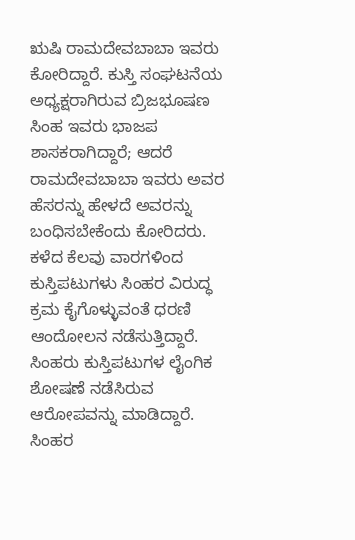ಋಷಿ ರಾಮದೇವಬಾಬಾ ಇವರು ಕೋರಿದ್ದಾರೆ. ಕುಸ್ತಿ ಸಂಘಟನೆಯ ಅಧ್ಯಕ್ಷರಾಗಿರುವ ಬ್ರಿಜಭೂಷಣ ಸಿಂಹ ಇವರು ಭಾಜಪ ಶಾಸಕರಾಗಿದ್ದಾರೆ; ಆದರೆ ರಾಮದೇವಬಾಬಾ ಇವರು ಅವರ ಹೆಸರನ್ನು ಹೇಳದೆ ಅವರನ್ನು ಬಂಧಿಸಬೇಕೆಂದು ಕೋರಿದರು. ಕಳೆದ ಕೆಲವು ವಾರಗಳಿಂದ ಕುಸ್ತಿಪಟುಗಳು ಸಿಂಹರ ವಿರುದ್ಧ ಕ್ರಮ ಕೈಗೊಳ್ಳುವಂತೆ ಧರಣಿ ಆಂದೋಲನ ನಡೆಸುತ್ತಿದ್ದಾರೆ. ಸಿಂಹರು ಕುಸ್ತಿಪಟುಗಳ ಲೈಂಗಿಕ ಶೋಷಣೆ ನಡೆಸಿರುವ ಆರೋಪವನ್ನು ಮಾಡಿದ್ದಾರೆ. ಸಿಂಹರ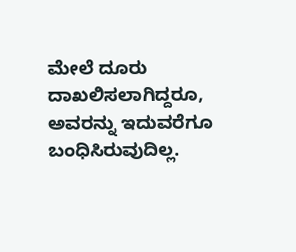ಮೇಲೆ ದೂರು ದಾಖಲಿಸಲಾಗಿದ್ದರೂ, ಅವರನ್ನು ಇದುವರೆಗೂ ಬಂಧಿಸಿರುವುದಿಲ್ಲ.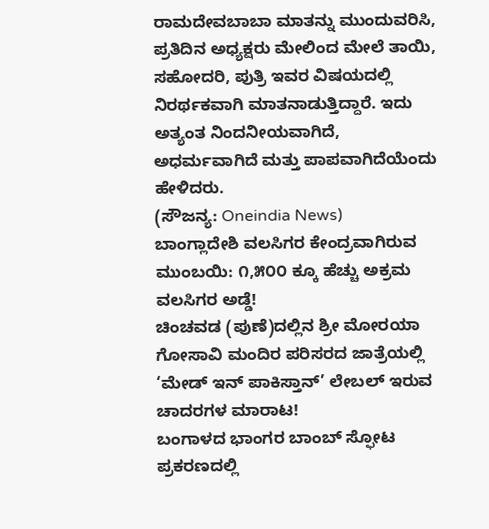ರಾಮದೇವಬಾಬಾ ಮಾತನ್ನು ಮುಂದುವರಿಸಿ, ಪ್ರತಿದಿನ ಅಧ್ಯಕ್ಷರು ಮೇಲಿಂದ ಮೇಲೆ ತಾಯಿ, ಸಹೋದರಿ, ಪುತ್ರಿ ಇವರ ವಿಷಯದಲ್ಲಿ ನಿರರ್ಥಕವಾಗಿ ಮಾತನಾಡುತ್ತಿದ್ದಾರೆ. ಇದು ಅತ್ಯಂತ ನಿಂದನೀಯವಾಗಿದೆ, ಅಧರ್ಮವಾಗಿದೆ ಮತ್ತು ಪಾಪವಾಗಿದೆಯೆಂದು ಹೇಳಿದರು.
(ಸೌಜನ್ಯ: Oneindia News)
ಬಾಂಗ್ಲಾದೇಶಿ ವಲಸಿಗರ ಕೇಂದ್ರವಾಗಿರುವ ಮುಂಬಯಿ: ೧,೫೦೦ ಕ್ಕೂ ಹೆಚ್ಚು ಅಕ್ರಮ ವಲಸಿಗರ ಅಡ್ಡೆ!
ಚಿಂಚವಡ (ಪುಣೆ)ದಲ್ಲಿನ ಶ್ರೀ ಮೋರಯಾ ಗೋಸಾವಿ ಮಂದಿರ ಪರಿಸರದ ಜಾತ್ರೆಯಲ್ಲಿ ‘ಮೇಡ್ ಇನ್ ಪಾಕಿಸ್ತಾನ್’ ಲೇಬಲ್ ಇರುವ ಚಾದರಗಳ ಮಾರಾಟ!
ಬಂಗಾಳದ ಭಾಂಗರ ಬಾಂಬ್ ಸ್ಫೋಟ ಪ್ರಕರಣದಲ್ಲಿ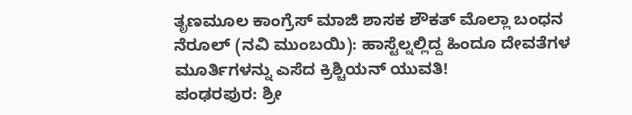ತೃಣಮೂಲ ಕಾಂಗ್ರೆಸ್ ಮಾಜಿ ಶಾಸಕ ಶೌಕತ್ ಮೊಲ್ಲಾ ಬಂಧನ
ನೆರೂಲ್ (ನವಿ ಮುಂಬಯಿ): ಹಾಸ್ಟೆಲ್ನಲ್ಲಿದ್ದ ಹಿಂದೂ ದೇವತೆಗಳ ಮೂರ್ತಿಗಳನ್ನು ಎಸೆದ ಕ್ರಿಶ್ಚಿಯನ್ ಯುವತಿ!
ಪಂಢರಪುರ: ಶ್ರೀ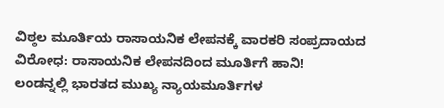ವಿಠ್ಠಲ ಮೂರ್ತಿಯ ರಾಸಾಯನಿಕ ಲೇಪನಕ್ಕೆ ವಾರಕರಿ ಸಂಪ್ರದಾಯದ ವಿರೋಧ: ರಾಸಾಯನಿಕ ಲೇಪನದಿಂದ ಮೂರ್ತಿಗೆ ಹಾನಿ!
ಲಂಡನ್ನಲ್ಲಿ ಭಾರತದ ಮುಖ್ಯ ನ್ಯಾಯಮೂರ್ತಿಗಳ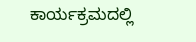ಕಾರ್ಯಕ್ರಮದಲ್ಲಿ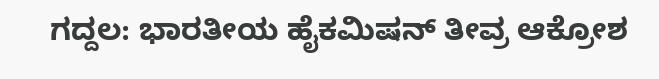ಗದ್ದಲ: ಭಾರತೀಯ ಹೈಕಮಿಷನ್ ತೀವ್ರ ಆಕ್ರೋಶ